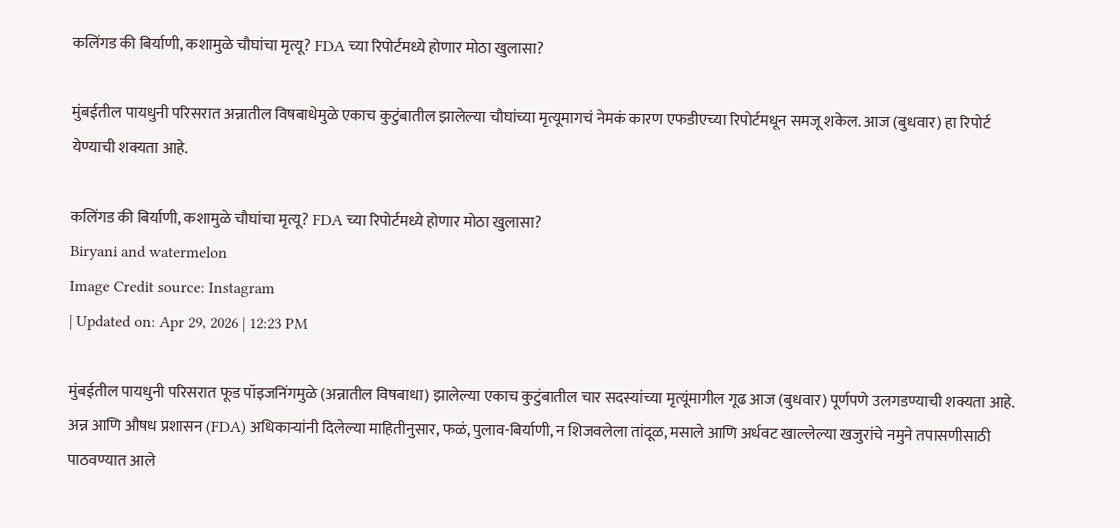कलिंगड की बिर्याणी, कशामुळे चौघांचा मृत्यू? FDA च्या रिपोर्टमध्ये होणार मोठा खुलासा?

मुंबईतील पायधुनी परिसरात अन्नातील विषबाधेमुळे एकाच कुटुंबातील झालेल्या चौघांच्या मृत्यूमागचं नेमकं कारण एफडीएच्या रिपोर्टमधून समजू शकेल. आज (बुधवार) हा रिपोर्ट येण्याची शक्यता आहे.

कलिंगड की बिर्याणी, कशामुळे चौघांचा मृत्यू? FDA च्या रिपोर्टमध्ये होणार मोठा खुलासा?
Biryani and watermelon
Image Credit source: Instagram
| Updated on: Apr 29, 2026 | 12:23 PM

मुंबईतील पायधुनी परिसरात फूड पॉइजनिंगमुळे (अन्नातील विषबाधा) झालेल्या एकाच कुटुंबातील चार सदस्यांच्या मृत्यूंमागील गूढ आज (बुधवार) पूर्णपणे उलगडण्याची शक्यता आहे. अन्न आणि औषध प्रशासन (FDA) अधिकाऱ्यांनी दिलेल्या माहितीनुसार, फळं, पुलाव-बिर्याणी, न शिजवलेला तांदूळ, मसाले आणि अर्धवट खाल्लेल्या खजुरांचे नमुने तपासणीसाठी पाठवण्यात आले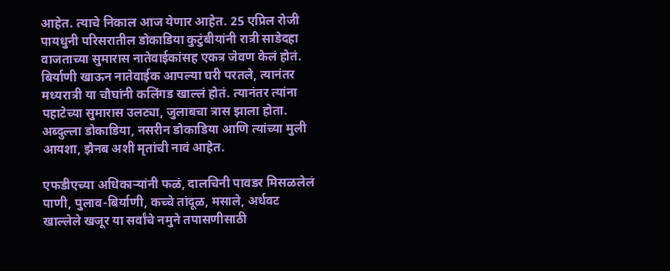आहेत. त्याचे निकाल आज येणार आहेत. 25 एप्रिल रोजी पायधुनी परिसरातील डोकाडिया कुटुंबीयांनी रात्री साडेदहा वाजताच्या सुमारास नातेवाईकांसह एकत्र जेवण केलं होतं. बिर्याणी खाऊन नातेवाईक आपल्या घरी परतले, त्यानंतर मध्यरात्री या चौघांनी कलिंगड खाल्लं होतं. त्यानंतर त्यांना पहाटेच्या सुमारास उलट्या, जुलाबचा त्रास झाला होता. अब्दुल्ला डोकाडिया, नसरीन डोकाडिया आणि त्यांच्या मुली आयशा, झैनब अशी मृतांची नावं आहेत.

एफडीएच्या अधिकाऱ्यांनी फळं, दालचिनी पावडर मिसळलेलं पाणी, पुलाव-बिर्याणी, कच्चे तांदूळ, मसाले, अर्धवट खाल्लेले खजूर या सर्वांचे नमुने तपासणीसाठी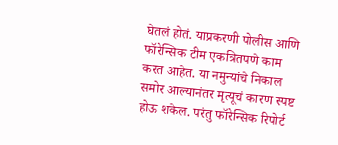घेतलं होतं. याप्रकरणी पोलीस आणि फॉरेन्सिक टीम एकत्रितपणे काम करत आहेत. या नमुन्यांचे निकाल समोर आल्यानंतर मृत्यूचं कारण स्पष्ट होऊ शकेल. परंतु फॉरेन्सिक रिपोर्ट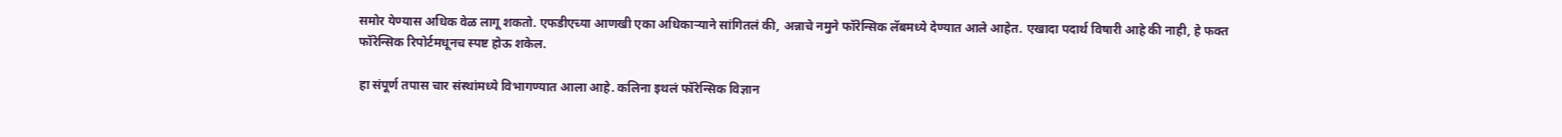समोर येण्यास अधिक वेळ लागू शकतो. एफडीएच्या आणखी एका अधिकाऱ्याने सांगितलं की, अन्नाचे नमुने फॉरेन्सिक लॅबमध्ये देण्यात आले आहेत. एखादा पदार्थ विषारी आहे की नाही, हे फक्त फॉरेन्सिक रिपोर्टमधूनच स्पष्ट होऊ शकेल.

हा संपूर्ण तपास चार संस्थांमध्ये विभागण्यात आला आहे. कलिना इथलं फॉरेन्सिक विज्ञान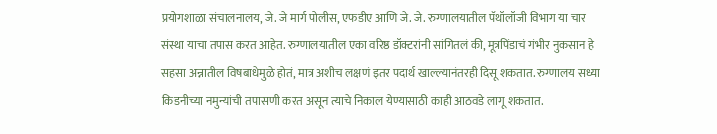प्रयोगशाळा संचालनालय, जे. जे मार्ग पोलीस, एफडीए आणि जे. जे. रुग्णालयातील पॅथॉलॉजी विभाग या चार संस्था याचा तपास करत आहेत. रुग्णालयातील एका वरिष्ठ डॉक्टरांनी सांगितलं की, मूत्रपिंडाचं गंभीर नुकसान हे सहसा अन्नातील विषबाधेमुळे होतं, मात्र अशीच लक्षणं इतर पदार्थ खाल्ल्यानंतरही दिसू शकतात. रुग्णालय सध्या किडनीच्या नमुन्यांची तपासणी करत असून त्याचे निकाल येण्यासाठी काही आठवडे लागू शकतात.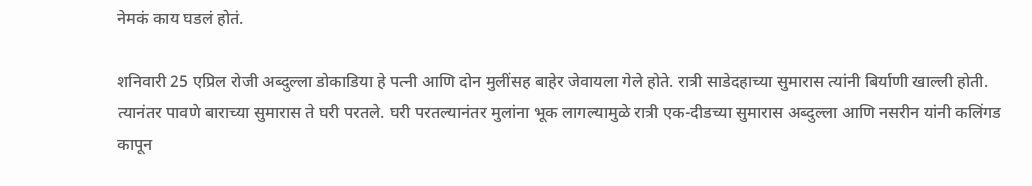नेमकं काय घडलं होतं.

शनिवारी 25 एप्रिल रोजी अब्दुल्ला डोकाडिया हे पत्नी आणि दोन मुलींसह बाहेर जेवायला गेले होते. रात्री साडेदहाच्या सुमारास त्यांनी बिर्याणी खाल्ली होती. त्यानंतर पावणे बाराच्या सुमारास ते घरी परतले. घरी परतल्यानंतर मुलांना भूक लागल्यामुळे रात्री एक-दीडच्या सुमारास अब्दुल्ला आणि नसरीन यांनी कलिंगड कापून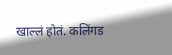खाल्लं होतं. कलिंगड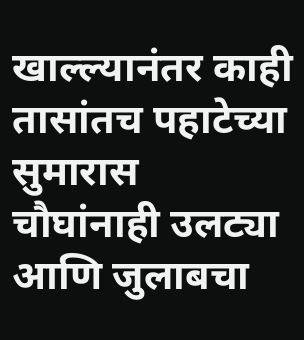खाल्ल्यानंतर काही तासांतच पहाटेच्या सुमारास चौघांनाही उलट्या आणि जुलाबचा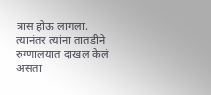त्रास होऊ लागला. त्यानंतर त्यांना तातडीने रुग्णालयात दाखल केलं असता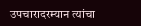उपचारादरम्यान त्यांचा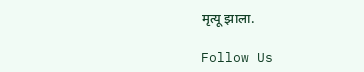मृत्यू झाला.

Follow Us